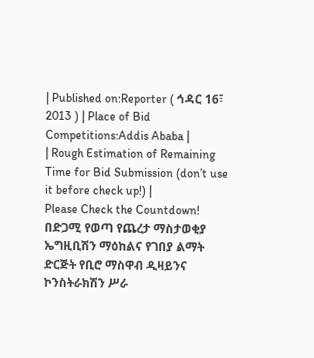| Published on:Reporter ( ኅዳር 16፣ 2013 ) | Place of Bid Competitions:Addis Ababa |
| Rough Estimation of Remaining Time for Bid Submission (don’t use it before check up!) |
Please Check the Countdown!
በድጋሚ የወጣ የጨረታ ማስታወቂያ
ኤግዚቢሽን ማዕከልና የገበያ ልማት ድርጅት የቢሮ ማስዋብ ዲዛይንና ኮንስትራክሽን ሥራ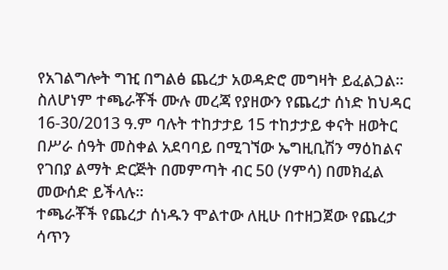የአገልግሎት ግዢ በግልፅ ጨረታ አወዳድሮ መግዛት ይፈልጋል። ስለሆነም ተጫራቾች ሙሉ መረጃ የያዘውን የጨረታ ሰነድ ከህዳር 16-30/2013 ዓ.ም ባሉት ተከታታይ 15 ተከታታይ ቀናት ዘወትር በሥራ ሰዓት መስቀል አደባባይ በሚገኘው ኤግዚቢሽን ማዕከልና የገበያ ልማት ድርጅት በመምጣት ብር 50 (ሃምሳ) በመክፈል መውሰድ ይችላሉ።
ተጫራቾች የጨረታ ሰነዱን ሞልተው ለዚሁ በተዘጋጀው የጨረታ ሳጥን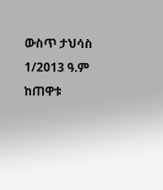ውስጥ ታህሳስ 1/2013 ዓ.ም ከጠዋቱ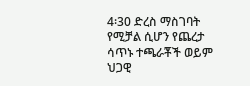4፡30 ድረስ ማስገባት የሚቻል ሲሆን የጨረታ ሳጥኑ ተጫራቾች ወይም ህጋዊ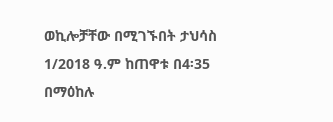ወኪሎቻቸው በሚገኙበት ታህሳስ 1/2018 ዓ.ም ከጠዋቱ በ4፡35 በማዕከሉ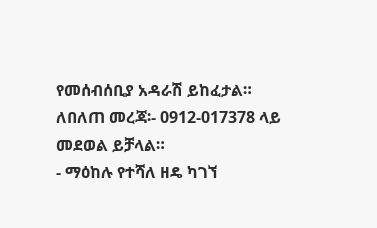የመሰብሰቢያ አዳራሽ ይከፈታል።
ለበለጠ መረጃ፡- 0912-017378 ላይ መደወል ይቻላል።
- ማዕከሉ የተሻለ ዘዴ ካገኘ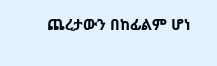ጨረታውን በከፊልም ሆነ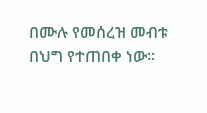በሙሉ የመሰረዝ መብቱ በህግ የተጠበቀ ነው።